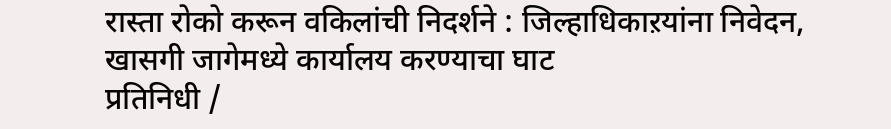रास्ता रोको करून वकिलांची निदर्शने : जिल्हाधिकाऱयांना निवेदन, खासगी जागेमध्ये कार्यालय करण्याचा घाट
प्रतिनिधी /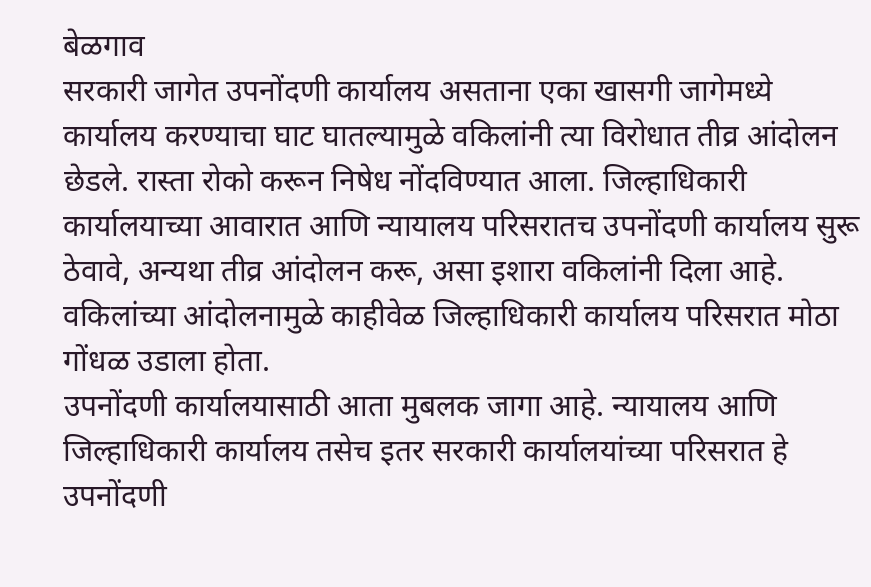बेळगाव
सरकारी जागेत उपनोंदणी कार्यालय असताना एका खासगी जागेमध्ये कार्यालय करण्याचा घाट घातल्यामुळे वकिलांनी त्या विरोधात तीव्र आंदोलन छेडले. रास्ता रोको करून निषेध नोंदविण्यात आला. जिल्हाधिकारी कार्यालयाच्या आवारात आणि न्यायालय परिसरातच उपनोंदणी कार्यालय सुरू ठेवावे, अन्यथा तीव्र आंदोलन करू, असा इशारा वकिलांनी दिला आहे. वकिलांच्या आंदोलनामुळे काहीवेळ जिल्हाधिकारी कार्यालय परिसरात मोठा गोंधळ उडाला होता.
उपनोंदणी कार्यालयासाठी आता मुबलक जागा आहे. न्यायालय आणि जिल्हाधिकारी कार्यालय तसेच इतर सरकारी कार्यालयांच्या परिसरात हे उपनोंदणी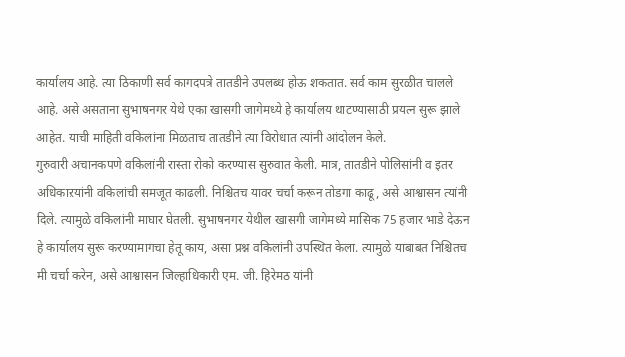कार्यालय आहे. त्या ठिकाणी सर्व कागदपत्रे तातडीने उपलब्ध होऊ शकतात. सर्व काम सुरळीत चालले आहे. असे असताना सुभाषनगर येथे एका खासगी जागेमध्ये हे कार्यालय थाटण्यासाठी प्रयत्न सुरू झाले आहेत. याची माहिती वकिलांना मिळताच तातडीने त्या विरोधात त्यांनी आंदोलन केले.
गुरुवारी अचानकपणे वकिलांनी रास्ता रोको करण्यास सुरुवात केली. मात्र, तातडीने पोलिसांनी व इतर अधिकाऱयांनी वकिलांची समजूत काढली. निश्चितच यावर चर्चा करून तोडगा काढू, असे आश्वासन त्यांनी दिले. त्यामुळे वकिलांनी माघार घेतली. सुभाषनगर येथील खासगी जागेमध्ये मासिक 75 हजार भाडे देऊन हे कार्यालय सुरू करण्यामागचा हेतू काय, असा प्रश्न वकिलांनी उपस्थित केला. त्यामुळे याबाबत निश्चितच मी चर्चा करेन, असे आश्वासन जिल्हाधिकारी एम. जी. हिरेमठ यांनी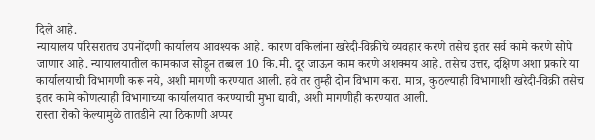दिले आहे.
न्यायालय परिसरातच उपनोंदणी कार्यालय आवश्यक आहे. कारण वकिलांना खरेदी-विक्रीचे व्यवहार करणे तसेच इतर सर्व कामे करणे सोपे जाणार आहे. न्यायालयातील कामकाज सोडून तब्बल 10 कि.मी. दूर जाऊन काम करणे अशक्मय आहे. तसेच उत्तर, दक्षिण अशा प्रकारे या कार्यालयाची विभागणी करू नये, अशी मागणी करण्यात आली. हवे तर तुम्ही दोन विभाग करा. मात्र, कुठल्याही विभागाशी खरेदी-विक्री तसेच इतर कामे कोणत्याही विभागाच्या कार्यालयात करण्याची मुभा द्यावी, अशी मागणीही करण्यात आली.
रास्ता रोको केल्यामुळे तातडीने त्या ठिकाणी अप्पर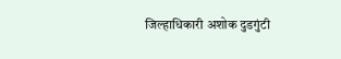जिल्हाधिकारी अशोक दुडगुंटी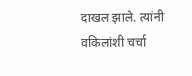दाखल झाले. त्यांनी वकिलांशी चर्चा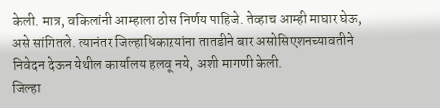केली. मात्र, वकिलांनी आम्हाला ठोस निर्णय पाहिजे. तेव्हाच आम्ही माघार घेऊ, असे सांगितले. त्यानंतर जिल्हाधिकाऱयांना तातडीने बार असोसिएशनच्यावतीने निवेदन देऊन येथील कार्यालय हलवू नये, अशी मागणी केली.
जिल्हा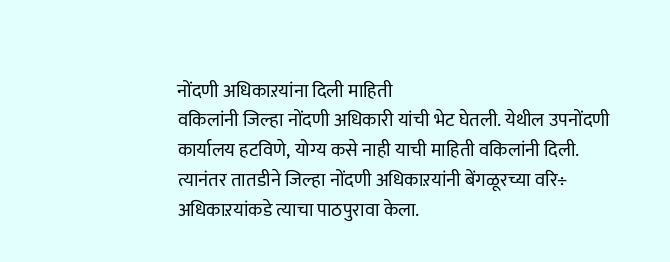नोंदणी अधिकाऱयांना दिली माहिती
वकिलांनी जिल्हा नोंदणी अधिकारी यांची भेट घेतली. येथील उपनोंदणी कार्यालय हटविणे, योग्य कसे नाही याची माहिती वकिलांनी दिली. त्यानंतर तातडीने जिल्हा नोंदणी अधिकाऱयांनी बेंगळूरच्या वरि÷ अधिकाऱयांकडे त्याचा पाठपुरावा केला.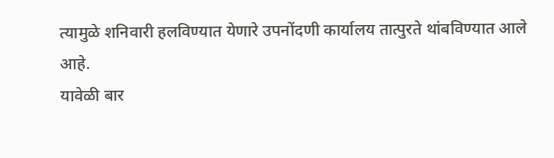त्यामुळे शनिवारी हलविण्यात येणारे उपनोंदणी कार्यालय तात्पुरते थांबविण्यात आले आहे.
यावेळी बार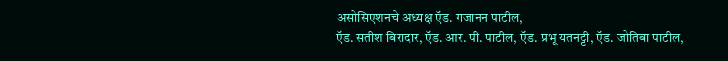असोसिएशनचे अध्यक्ष ऍड. गजानन पाटील,
ऍड. सतीश बिरादार, ऍड. आर. पी. पाटील, ऍड. प्रभू यतनट्टी, ऍड. जोतिबा पाटील,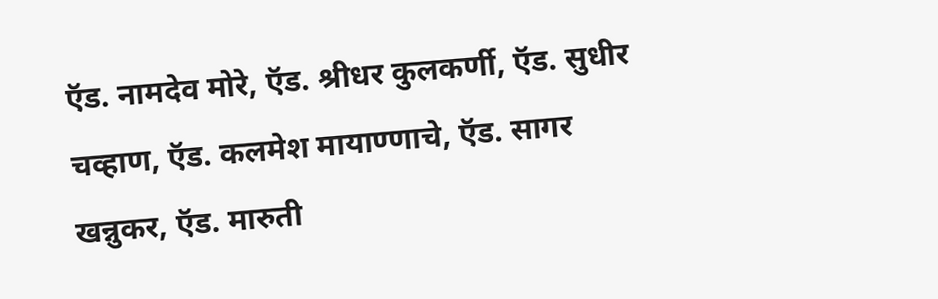ऍड. नामदेव मोरे, ऍड. श्रीधर कुलकर्णी, ऍड. सुधीर चव्हाण, ऍड. कलमेश मायाण्णाचे, ऍड. सागर खन्नुकर, ऍड. मारुती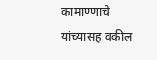कामाण्णाचे यांच्यासह वकील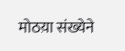मोठय़ा संख्येने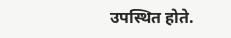उपस्थित होते.